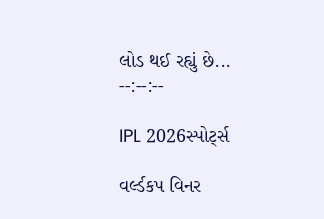લોડ થઈ રહ્યું છે...
--:--:--

IPL 2026સ્પોર્ટ્સ

વર્લ્ડકપ વિનર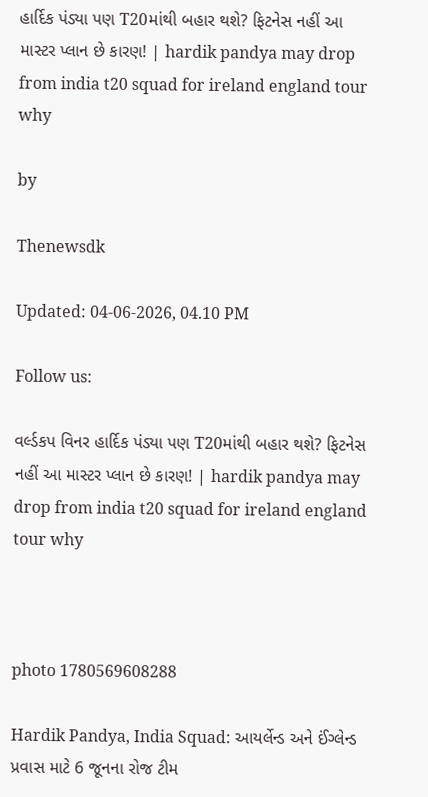હાર્દિક પંડ્યા પણ T20માંથી બહાર થશે? ફિટનેસ નહીં આ માસ્ટર પ્લાન છે કારણ! | hardik pandya may drop from india t20 squad for ireland england tour why

by

Thenewsdk

Updated: 04-06-2026, 04.10 PM

Follow us:

વર્લ્ડકપ વિનર હાર્દિક પંડ્યા પણ T20માંથી બહાર થશે? ફિટનેસ નહીં આ માસ્ટર પ્લાન છે કારણ! | hardik pandya may drop from india t20 squad for ireland england tour why



photo 1780569608288

Hardik Pandya, India Squad: આયર્લેન્ડ અને ઈંગ્લેન્ડ પ્રવાસ માટે 6 જૂનના રોજ ટીમ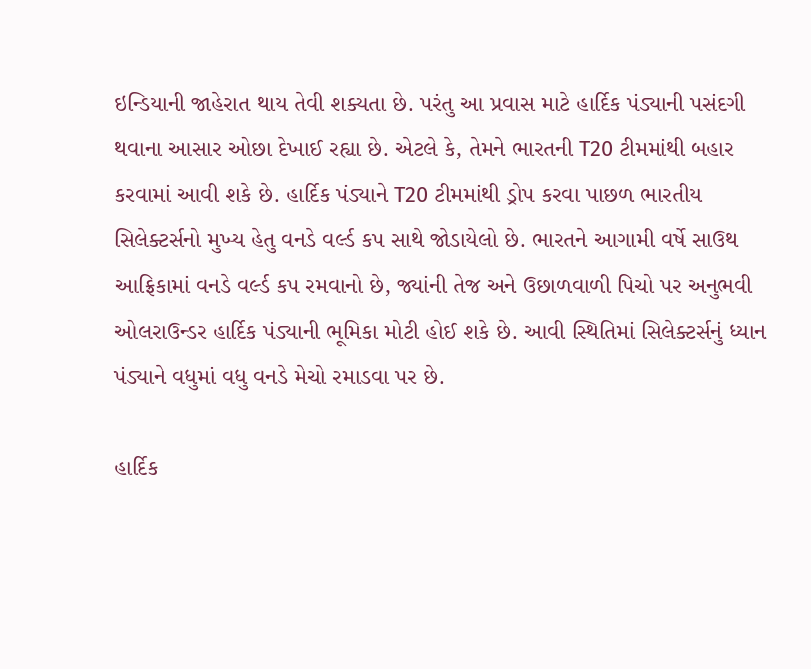ઇન્ડિયાની જાહેરાત થાય તેવી શક્યતા છે. પરંતુ આ પ્રવાસ માટે હાર્દિક પંડ્યાની પસંદગી થવાના આસાર ઓછા દેખાઈ રહ્યા છે. એટલે કે, તેમને ભારતની T20 ટીમમાંથી બહાર કરવામાં આવી શકે છે. હાર્દિક પંડ્યાને T20 ટીમમાંથી ડ્રોપ કરવા પાછળ ભારતીય સિલેક્ટર્સનો મુખ્ય હેતુ વનડે વર્લ્ડ કપ સાથે જોડાયેલો છે. ભારતને આગામી વર્ષે સાઉથ આફ્રિકામાં વનડે વર્લ્ડ કપ રમવાનો છે, જ્યાંની તેજ અને ઉછાળવાળી પિચો પર અનુભવી ઓલરાઉન્ડર હાર્દિક પંડ્યાની ભૂમિકા મોટી હોઈ શકે છે. આવી સ્થિતિમાં સિલેક્ટર્સનું ધ્યાન પંડ્યાને વધુમાં વધુ વનડે મેચો રમાડવા પર છે.

હાર્દિક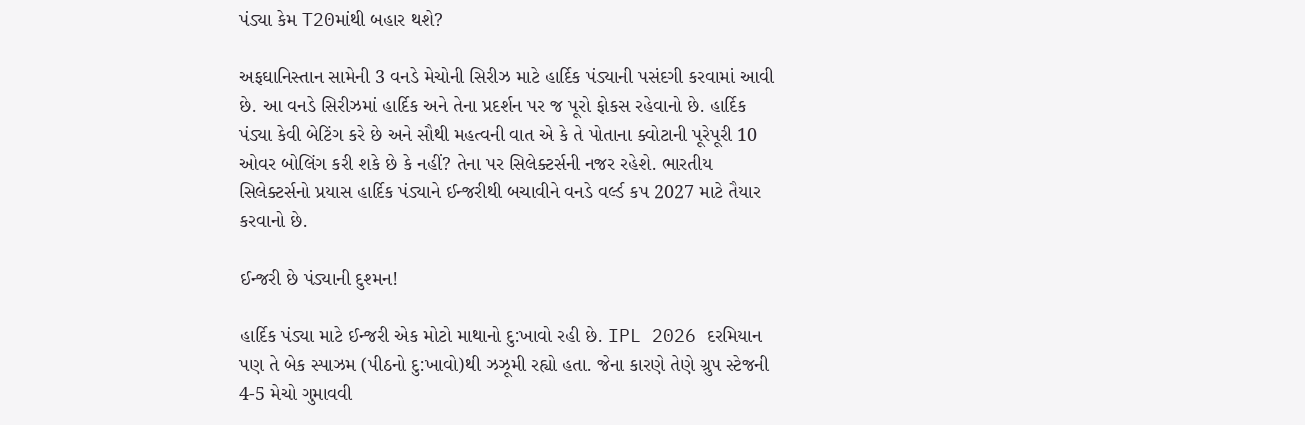પંડ્યા કેમ T20માંથી બહાર થશે?

અફઘાનિસ્તાન સામેની 3 વનડે મેચોની સિરીઝ માટે હાર્દિક પંડ્યાની પસંદગી કરવામાં આવી છે. આ વનડે સિરીઝમાં હાર્દિક અને તેના પ્રદર્શન પર જ પૂરો ફોકસ રહેવાનો છે. હાર્દિક પંડ્યા કેવી બેટિંગ કરે છે અને સૌથી મહત્વની વાત એ કે તે પોતાના ક્વોટાની પૂરેપૂરી 10 ઓવર બોલિંગ કરી શકે છે કે નહીં? તેના પર સિલેક્ટર્સની નજર રહેશે. ભારતીય સિલેક્ટર્સનો પ્રયાસ હાર્દિક પંડ્યાને ઈન્જરીથી બચાવીને વનડે વર્લ્ડ કપ 2027 માટે તૈયાર કરવાનો છે.

ઈન્જરી છે પંડ્યાની દુશ્મન!

હાર્દિક પંડ્યા માટે ઈન્જરી એક મોટો માથાનો દુ:ખાવો રહી છે. IPL 2026 દરમિયાન પણ તે બેક સ્પાઝમ (પીઠનો દુ:ખાવો)થી ઝઝૂમી રહ્યો હતા. જેના કારણે તેણે ગ્રુપ સ્ટેજની 4-5 મેચો ગુમાવવી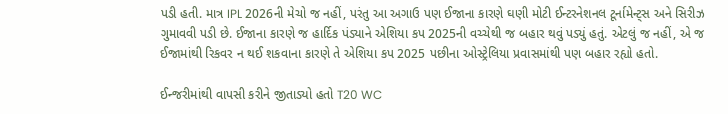પડી હતી. માત્ર IPL 2026ની મેચો જ નહીં, પરંતુ આ અગાઉ પણ ઈજાના કારણે ઘણી મોટી ઈન્ટરનેશનલ ટૂર્નામેન્ટ્સ અને સિરીઝ ગુમાવવી પડી છે. ઈજાના કારણે જ હાર્દિક પંડ્યાને એશિયા કપ 2025ની વચ્ચેથી જ બહાર થવું પડ્યું હતું. એટલું જ નહીં, એ જ ઈજામાંથી રિકવર ન થઈ શકવાના કારણે તે એશિયા કપ 2025 પછીના ઓસ્ટ્રેલિયા પ્રવાસમાંથી પણ બહાર રહ્યો હતો.

ઈન્જરીમાંથી વાપસી કરીને જીતાડ્યો હતો T20 WC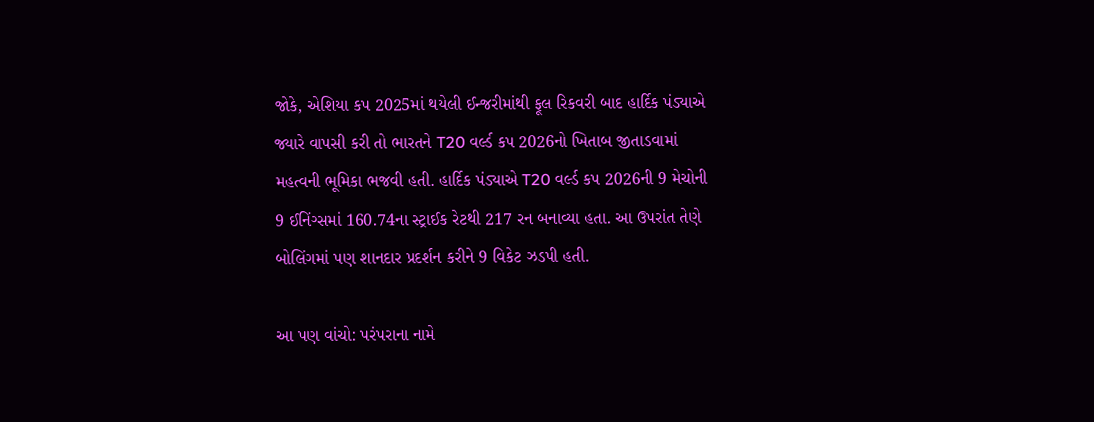જોકે, એશિયા કપ 2025માં થયેલી ઈન્જરીમાંથી ફૂલ રિકવરી બાદ હાર્દિક પંડ્યાએ જ્યારે વાપસી કરી તો ભારતને T20 વર્લ્ડ કપ 2026નો ખિતાબ જીતાડવામાં મહત્વની ભૂમિકા ભજવી હતી. હાર્દિક પંડ્યાએ T20 વર્લ્ડ કપ 2026ની 9 મેચોની 9 ઈનિંગ્સમાં 160.74ના સ્ટ્રાઈક રેટથી 217 રન બનાવ્યા હતા. આ ઉપરાંત તેણે બોલિંગમાં પણ શાનદાર પ્રદર્શન કરીને 9 વિકેટ ઝડપી હતી.

આ પણ વાંચો: પરંપરાના નામે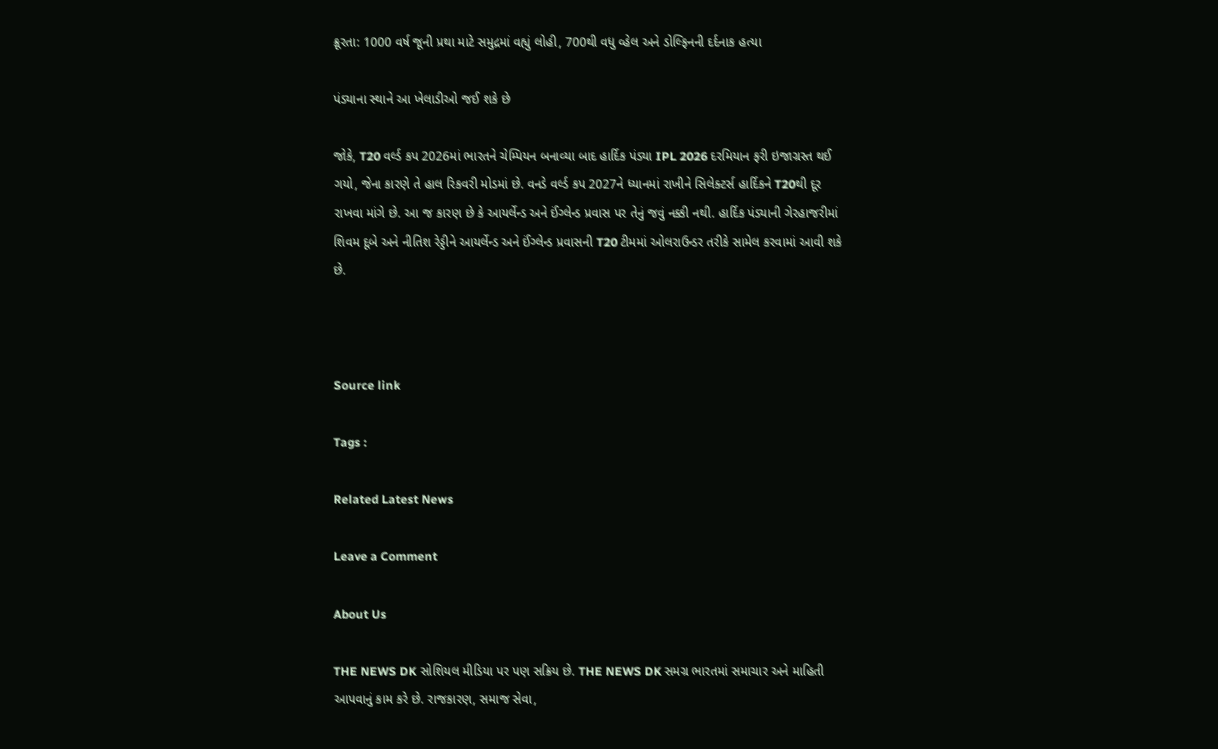ક્રૂરતા: 1000 વર્ષ જૂની પ્રથા માટે સમુદ્રમાં વહ્યું લોહી, 700થી વધુ વ્હેલ અને ડોલ્ફિનની દર્દનાક હત્યા

પંડ્યાના સ્થાને આ ખેલાડીઓ જઈ શકે છે

જોકે, T20 વર્લ્ડ કપ 2026માં ભારતને ચેમ્પિયન બનાવ્યા બાદ હાર્દિક પંડ્યા IPL 2026 દરમિયાન ફરી ઇજાગ્રસ્ત થઈ ગયો, જેના કારણે તે હાલ રિકવરી મોડમાં છે. વનડે વર્લ્ડ કપ 2027ને ધ્યાનમાં રાખીને સિલેક્ટર્સ હાર્દિકને T20થી દૂર રાખવા માંગે છે. આ જ કારણ છે કે આયર્લેન્ડ અને ઈંગ્લેન્ડ પ્રવાસ પર તેનું જવું નક્કી નથી. હાર્દિક પંડ્યાની ગેરહાજરીમાં શિવમ દૂબે અને નીતિશ રેડ્ડીને આયર્લેન્ડ અને ઈંગ્લેન્ડ પ્રવાસની T20 ટીમમાં ઓલરાઉન્ડર તરીકે સામેલ કરવામાં આવી શકે છે.



Source link

Tags :

Related Latest News

Leave a Comment

About Us

THE NEWS DK સોશિયલ મીડિયા પર પણ સક્રિય છે. THE NEWS DK સમગ્ર ભારતમાં સમાચાર અને માહિતી આપવાનું કામ કરે છે. રાજકારણ, સમાજ સેવા,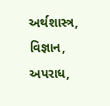અર્થશાસ્ત્ર, વિજ્ઞાન, અપરાધ,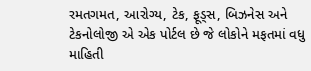રમતગમત, આરોગ્ય, ટેક, ફૂડ્સ, બિઝનેસ અને ટેકનોલોજી એ એક પોર્ટલ છે જે લોકોને મફતમાં વધુ માહિતી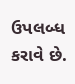ઉપલબ્ધ કરાવે છે.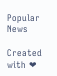Popular News

Created with ❤